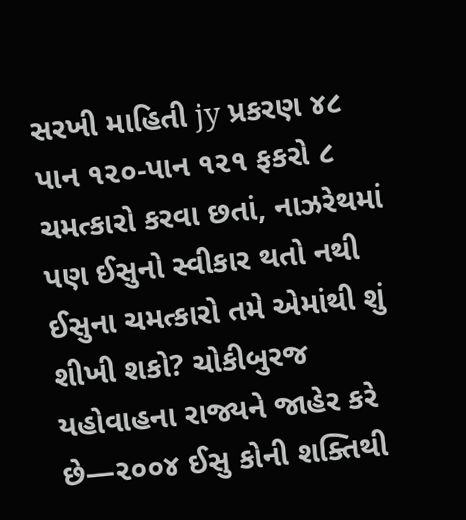સરખી માહિતી jy પ્રકરણ ૪૮ પાન ૧૨૦-પાન ૧૨૧ ફકરો ૮ ચમત્કારો કરવા છતાં, નાઝરેથમાં પણ ઈસુનો સ્વીકાર થતો નથી ઈસુના ચમત્કારો તમે એમાંથી શું શીખી શકો? ચોકીબુરજ યહોવાહના રાજ્યને જાહેર કરે છે—૨૦૦૪ ઈસુ કોની શક્તિથી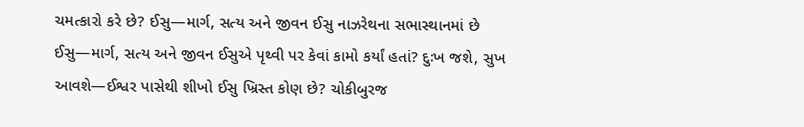ચમત્કારો કરે છે? ઈસુ—માર્ગ, સત્ય અને જીવન ઈસુ નાઝરેથના સભાસ્થાનમાં છે ઈસુ—માર્ગ, સત્ય અને જીવન ઈસુએ પૃથ્વી પર કેવાં કામો કર્યાં હતાં? દુઃખ જશે, સુખ આવશે—ઈશ્વર પાસેથી શીખો ઈસુ ખ્રિસ્ત કોણ છે? ચોકીબુરજ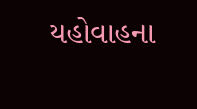યહોવાહના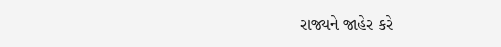રાજ્યને જાહેર કરે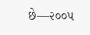છે—૨૦૦૫